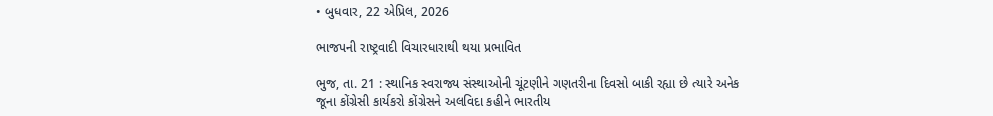• બુધવાર, 22 એપ્રિલ, 2026

ભાજપની રાષ્ટ્રવાદી વિચારધારાથી થયા પ્રભાવિત

ભુજ, તા. 21 : સ્થાનિક સ્વરાજ્ય સંસ્થાઓની ચૂંટણીને ગણતરીના દિવસો બાકી રહ્યા છે ત્યારે અનેક જૂના કોંગ્રેસી કાર્યકરો કોંગ્રેસને અલવિદા કહીને ભારતીય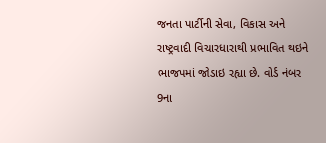જનતા પાર્ટીની સેવા, વિકાસ અને રાષ્ટ્રવાદી વિચારધારાથી પ્રભાવિત થઇને ભાજપમાં જોડાઇ રહ્યા છે. વોર્ડ નંબર 9ના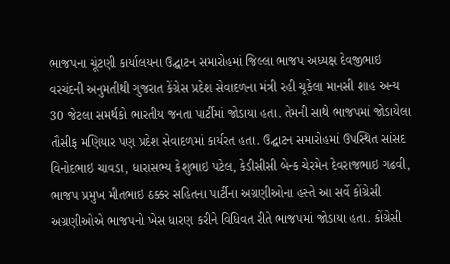ભાજપના ચૂંટણી કાર્યાલયના ઉદ્ઘાટન સમારોહમાં જિલ્લા ભાજપ અધ્યક્ષ દેવજીભાઇ વરચંદની અનુમતીથી ગુજરાત કેંગ્રેસ પ્રદેશ સેવાદળના મંત્રી રહી ચૂકેલા માનસી શાહ અન્ય 30 જેટલા સમર્થકો ભારતીય જનતા પાર્ટીમાં જોડાયા હતા. તેમની સાથે ભાજપમાં જોડાયેલા તૌસીફ મણિયાર પણ પ્રદેશ સેવાદળમાં કાર્યરત હતા. ઉદ્ઘાટન સમારોહમાં ઉપસ્થિત સાંસદ વિનોદભાઇ ચાવડા, ધારાસભ્ય કેશુભાઇ પટેલ, કેડીસીસી બેન્ક ચેરમેન દેવરાજભાઇ ગઢવી, ભાજપ પ્રમુખ મીતભાઇ ઠક્કર સહિતના પાર્ટીના અગ્રણીઓના હસ્તે આ સર્વે કોંગ્રેસી અગ્રણીઓએ ભાજપનો ખેસ ધારણ કરીને વિધિવત રીતે ભાજપમાં જોડાયા હતા. કોંગ્રેસી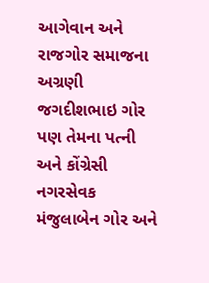આગેવાન અને રાજગોર સમાજના અગ્રણી જગદીશભાઇ ગોર પણ તેમના પત્ની અને કોંગ્રેસી નગરસેવક મંજુલાબેન ગોર અને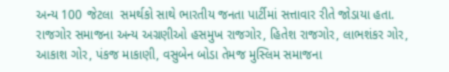અન્ય 100 જેટલા  સમર્થકો સાથે ભારતીય જનતા પાર્ટીમાં સત્તાવાર રીતે જોડાયા હતા. રાજગોર સમાજના અન્ય અગ્રણીઓ હસમુખ રાજગોર, હિતેશ રાજગોર, લાભશંકર ગોર, આકાશ ગોર, પંકજ માકાણી, વસુબેન બોડા તેમજ મુસ્લિમ સમાજના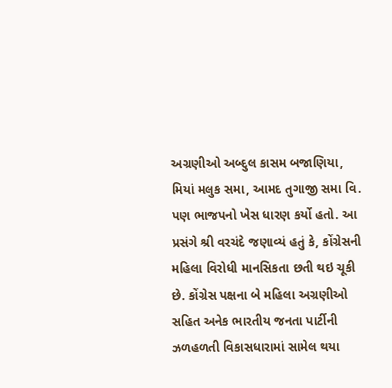અગ્રણીઓ અબ્દુલ કાસમ બજાણિયા, મિયાં મલુક સમા, આમદ તુગાજી સમા વિ. પણ ભાજપનો ખેસ ધારણ કર્યો હતો. આ પ્રસંગે શ્રી વરચંદે જણાવ્યં હતું કે, કોંગ્રેસની મહિલા વિરોધી માનસિકતા છતી થઇ ચૂકી છે. કોંગ્રેસ પક્ષના બે મહિલા અગ્રણીઓ સહિત અનેક ભારતીય જનતા પાર્ટીની ઝળહળતી વિકાસધારામાં સામેલ થયા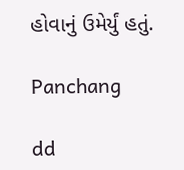હોવાનું ઉમેર્યું હતું.

Panchang

dd